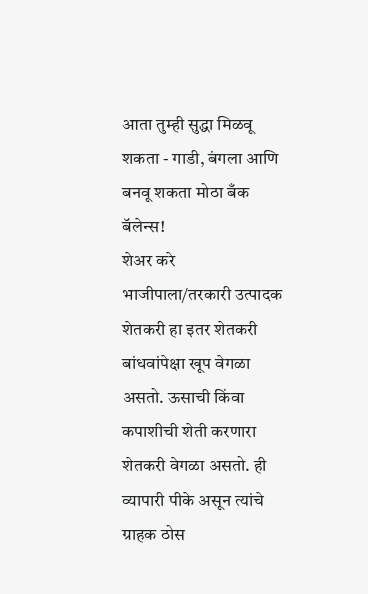आता तुम्ही सुद्धा मिळवू शकता - गाडी, बंगला आणि बनवू शकता मोठा बँक बॅलेन्स!
शेअर करे
भाजीपाला/तरकारी उत्पादक शेतकरी हा इतर शेतकरी बांधवांपेक्षा खूप वेगळा असतो. ऊसाची किंवा कपाशीची शेती करणारा शेतकरी वेगळा असतो. ही व्यापारी पीके असून त्यांचे ग्राहक ठोस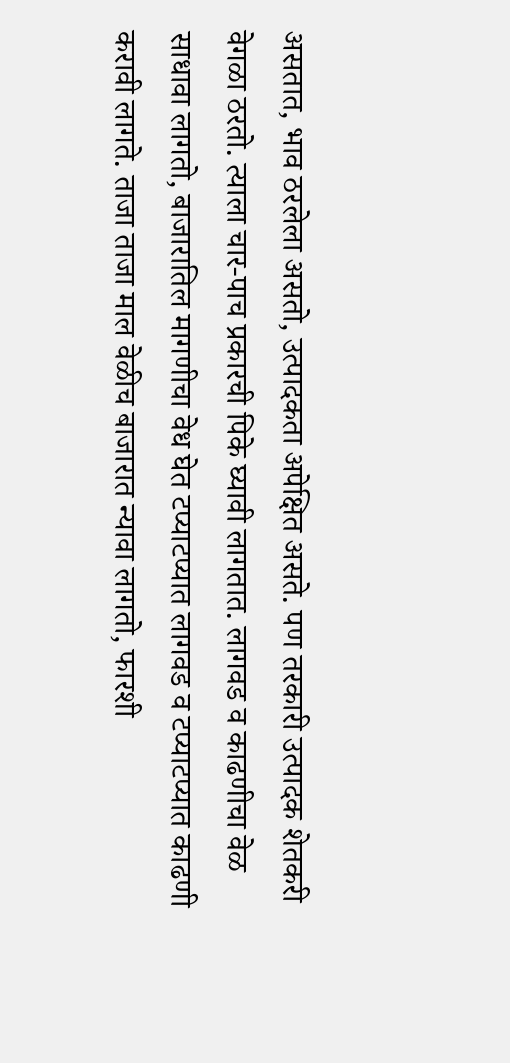असतात, भाव ठरलेला असतो, उत्पादकता अपेक्षित असते. पण तरकारी उत्पादक शेतकरी वेगळा ठरतो. त्याला चार-पाच प्रकारची पिके घ्यावी लागतात. लागवड व काढणीचा वेळ साधावा लागतो, बाजारातिल मागणीचा वेध घेत टप्याटप्यात लागवड व टप्याटप्यात काढणी करावी लागते. ताजा ताजा माल वेळीच बाजारात न्यावा लागतो, फारशी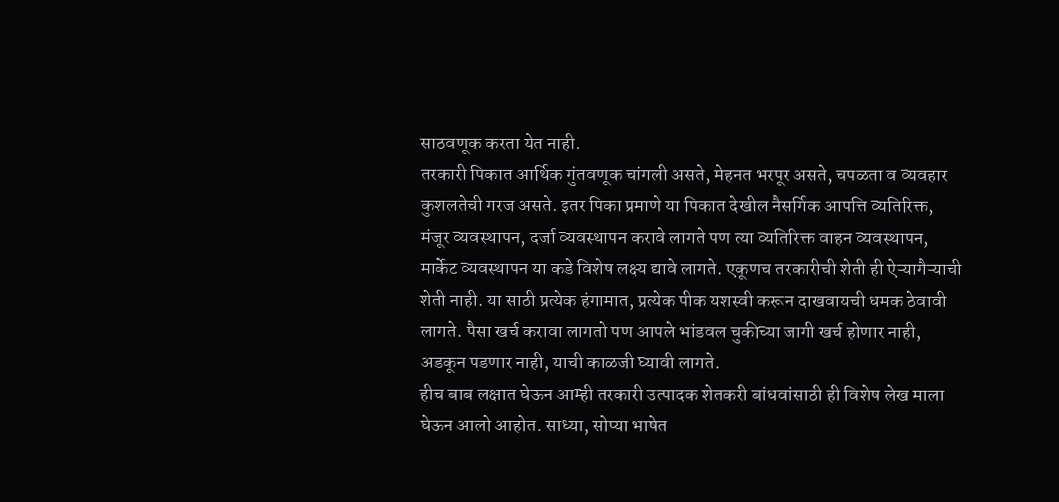साठवणूक करता येत नाही.
तरकारी पिकात आर्थिक गुंतवणूक चांगली असते, मेहनत भरपूर असते, चपळता व व्यवहार कुशलतेची गरज असते. इतर पिका प्रमाणे या पिकात देखील नैसर्गिक आपत्ति व्यतिरिक्त, मंजूर व्यवस्थापन, दर्जा व्यवस्थापन करावे लागते पण त्या व्यतिरिक्त वाहन व्यवस्थापन, मार्केट व्यवस्थापन या कडे विशेष लक्ष्य द्यावे लागते. एकूणच तरकारीची शेती ही ऐऱ्यागैऱ्याची शेती नाही. या साठी प्रत्येक हंगामात, प्रत्येक पीक यशस्वी करून दाखवायची धमक ठेवावी लागते. पैसा खर्च करावा लागतो पण आपले भांडवल चुकीच्या जागी खर्च होणार नाही, अडकून पडणार नाही, याची काळजी घ्यावी लागते.
हीच बाब लक्षात घेऊन आम्ही तरकारी उत्पादक शेतकरी बांधवांसाठी ही विशेष लेख माला घेऊन आलो आहोत. साध्या, सोप्या भाषेत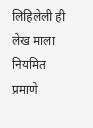लिहिलेली ही लेख माला नियमित प्रमाणे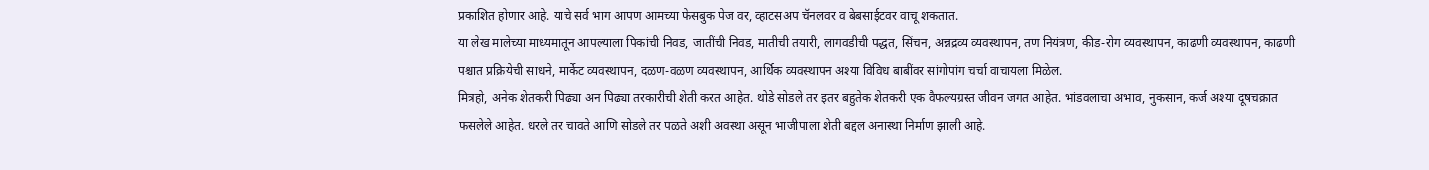प्रकाशित होणार आहे. याचे सर्व भाग आपण आमच्या फेसबुक पेज वर, व्हाटसअप चॅनलवर व बेबसाईटवर वाचू शकतात.
या लेख मालेच्या माध्यमातून आपल्याला पिकांची निवड, जातींची निवड, मातीची तयारी, लागवडीची पद्धत, सिंचन, अन्नद्रव्य व्यवस्थापन, तण नियंत्रण, कीड-रोग व्यवस्थापन, काढणी व्यवस्थापन, काढणी पश्चात प्रक्रियेची साधने, मार्केट व्यवस्थापन, दळण-वळण व्यवस्थापन, आर्थिक व्यवस्थापन अश्या विविध बाबींवर सांगोपांग चर्चा वाचायला मिळेल.
मित्रहो, अनेक शेतकरी पिढ्या अन पिढ्या तरकारीची शेती करत आहेत. थोडे सोडले तर इतर बहुतेक शेतकरी एक वैफल्यग्रस्त जीवन जगत आहेत. भांडवलाचा अभाव, नुकसान, कर्ज अश्या दूषचक्रात फसलेले आहेत. धरले तर चावते आणि सोडले तर पळते अशी अवस्था असून भाजीपाला शेती बद्दल अनास्था निर्माण झाली आहे.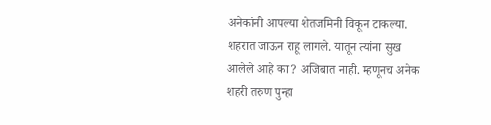अनेकांनी आपल्या शेतजमिनी विकून टाकल्या. शहरात जाऊन राहू लागले. यातून त्यांना सुख आलेले आहे का? अजिबात नाही. म्हणूनच अनेक शहरी तरुण पुन्हा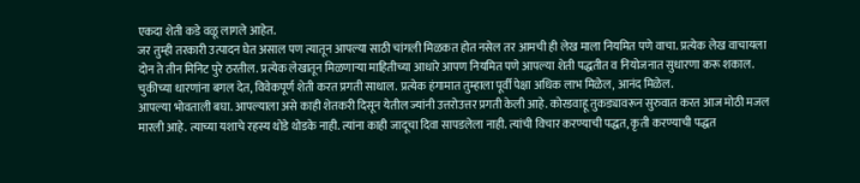एकदा शेती कडे वळू लागले आहेत.
जर तुम्ही तरकारी उत्पादन घेत असाल पण त्यातून आपल्या साठी चांगली मिळकत होत नसेल तर आमची ही लेख माला नियमित पणे वाचा. प्रत्येक लेख वाचायला दोन ते तीन मिनिट पुरे ठरतील. प्रत्येक लेखातून मिळणाऱ्या माहितीच्या आधारे आपण नियमित पणे आपल्या शेती पद्धतीत व नियोजनात सुधारणा करू शकाल. चुकीच्या धारणांना बगल देत, विवेकपूर्ण शेती करत प्रगती साधाल. प्रत्येक हंगामात तुम्हाला पूर्वी पेक्षा अधिक लाभ मिळेल, आनंद मिळेल.
आपल्या भोवताली बघा. आपल्याला असे काही शेतकरी दिसून येतील ज्यांनी उत्तरोउत्तर प्रगती केली आहे. कोरडवाहू तुकड्यावरून सुरुवात करत आज मोठी मजल मारली आहे. त्याच्या यशाचे रहस्य थोडे थोडके नाही. त्यांना काही जादूचा दिवा सापडलेला नाही. त्यांची विचार करण्याची पद्धत, कृती करण्याची पद्धत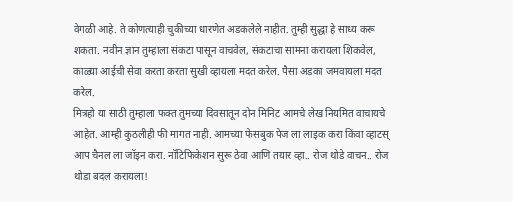वेगळी आहे. ते कोणत्याही चुकीच्या धारणेत अडकलेले नाहीत. तुम्ही सुद्धा हे साध्य करू शकता. नवीन ज्ञान तुम्हाला संकटा पासून वाचवेल, संकटाचा सामना करायला शिकवेल, काळ्या आईची सेवा करता करता सुखी व्हायला मदत करेल. पैसा अडका जमवायला मदत करेल.
मित्रहो या साठी तुम्हाला फक्त तुमच्या दिवसातून दोन मिनिट आमचे लेख नियमित वाचायचे आहेत. आम्ही कुठलीही फी मागत नाही. आमच्या फेसबुक पेज ला लाइक करा किंवा व्हाटस् आप चैनल ला जॉइन करा. नॉटिफिकेशन सुरू ठेवा आणि तयार व्हा.. रोज थोडे वाचन.. रोज थोडा बदल करायला!